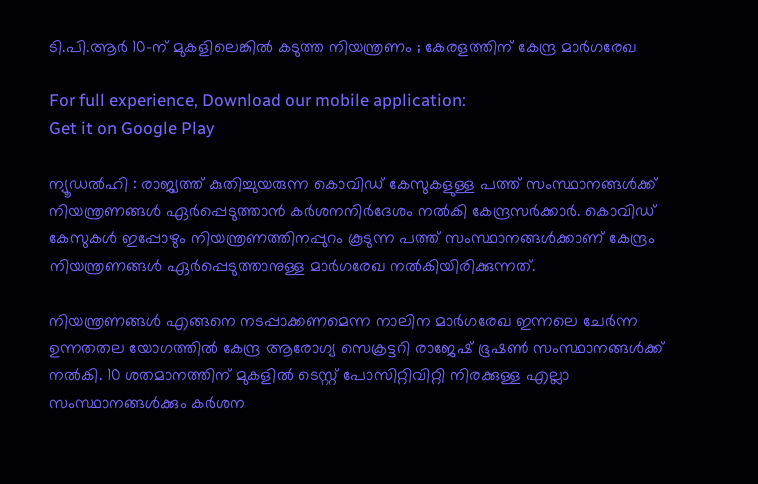ടി.പി.ആർ 10-ന് മുകളിലെങ്കില്‍ കടുത്ത നിയന്ത്രണം ; കേരളത്തിന് കേന്ദ്ര മാർഗരേഖ

For full experience, Download our mobile application:
Get it on Google Play

ന്യൂഡല്‍ഹി : രാജ്യത്ത് കുതിച്ചുയരുന്ന കൊവിഡ് കേസുകളുള്ള പത്ത് സംസ്ഥാനങ്ങൾക്ക് നിയന്ത്രണങ്ങൾ ഏർപ്പെടുത്താൻ കർശനനിർദേശം നൽകി കേന്ദ്രസർക്കാർ. കൊവിഡ് കേസുകൾ ഇപ്പോഴും നിയന്ത്രണത്തിനപ്പുറം കൂടുന്ന പത്ത് സംസ്ഥാനങ്ങൾക്കാണ് കേന്ദ്രം നിയന്ത്രണങ്ങൾ ഏർപ്പെടുത്താനുള്ള മാർഗരേഖ നൽകിയിരിക്കുന്നത്.

നിയന്ത്രണങ്ങൾ എങ്ങനെ നടപ്പാക്കണമെന്ന നാലിന മാർഗരേഖ ഇന്നലെ ചേർന്ന ഉന്നതതല യോഗത്തിൽ കേന്ദ്ര ആരോഗ്യ സെക്രട്ടറി രാജേഷ് ഭൂഷൺ സംസ്ഥാനങ്ങൾക്ക് നൽകി. 10 ശതമാനത്തിന് മുകളിൽ ടെസ്റ്റ് പോസിറ്റിവിറ്റി നിരക്കുള്ള എല്ലാ സംസ്ഥാനങ്ങൾക്കും കർശന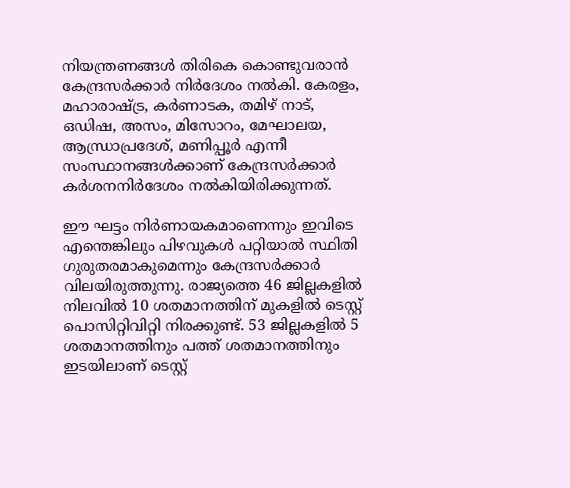നിയന്ത്രണങ്ങൾ തിരികെ കൊണ്ടുവരാൻ കേന്ദ്രസർക്കാർ നിർദേശം നൽകി. കേരളം, മഹാരാഷ്ട്ര, കർണാടക, തമിഴ് നാട്, ഒഡിഷ, അസം, മിസോറം, മേഘാലയ, ആന്ധ്രാപ്രദേശ്, മണിപ്പൂർ എന്നീ സംസ്ഥാനങ്ങൾക്കാണ് കേന്ദ്രസർക്കാർ കർശനനിർദേശം നൽകിയിരിക്കുന്നത്.

ഈ ഘട്ടം നിർണായകമാണെന്നും ഇവിടെ എന്തെങ്കിലും പിഴവുകൾ പറ്റിയാൽ സ്ഥിതി ഗുരുതരമാകുമെന്നും കേന്ദ്രസർക്കാർ വിലയിരുത്തുന്നു. രാജ്യത്തെ 46 ജില്ലകളിൽ നിലവിൽ 10 ശതമാനത്തിന് മുകളിൽ ടെസ്റ്റ് പൊസിറ്റിവിറ്റി നിരക്കുണ്ട്. 53 ജില്ലകളിൽ 5 ശതമാനത്തിനും പത്ത് ശതമാനത്തിനും ഇടയിലാണ് ടെസ്റ്റ്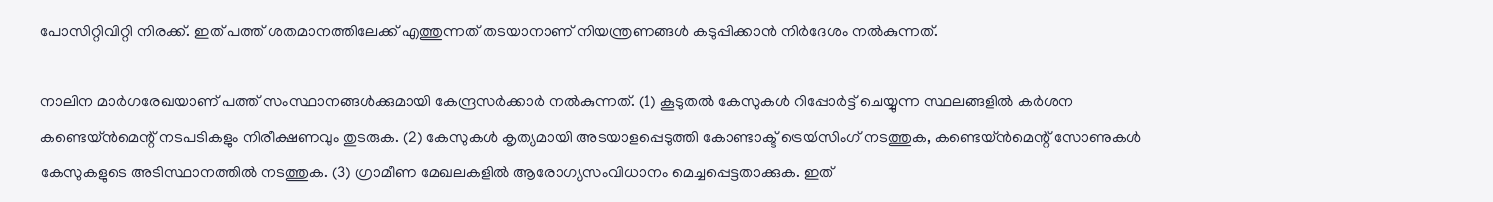പോസിറ്റിവിറ്റി നിരക്ക്. ഇത് പത്ത് ശതമാനത്തിലേക്ക് എത്തുന്നത് തടയാനാണ് നിയന്ത്രണങ്ങൾ കടുപ്പിക്കാൻ നിർദേശം നൽകുന്നത്.

നാലിന മാർഗരേഖയാണ് പത്ത് സംസ്ഥാനങ്ങൾക്കുമായി കേന്ദ്രസർക്കാർ നൽകുന്നത്. (1) കൂടുതൽ കേസുകൾ റിപ്പോർട്ട് ചെയ്യുന്ന സ്ഥലങ്ങളിൽ കർശന കണ്ടെയ്ൻമെന്റ് നടപടികളും നിരീക്ഷണവും തുടരുക. (2) കേസുകൾ കൃത്യമായി അടയാളപ്പെടുത്തി കോണ്ടാക്ട് ട്രെയ്‍സിംഗ് നടത്തുക, കണ്ടെയ്ൻമെന്റ് സോണുകൾ കേസുകളുടെ അടിസ്ഥാനത്തിൽ നടത്തുക. (3) ഗ്രാമീണ മേഖലകളിൽ ആരോഗ്യസംവിധാനം മെച്ചപ്പെട്ടതാക്കുക. ഇത്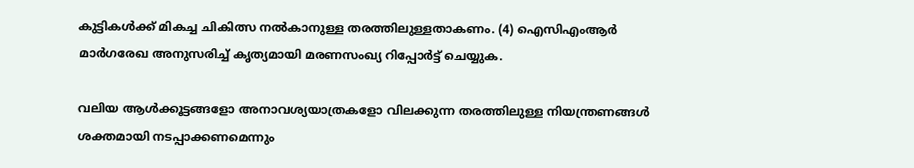കുട്ടികൾക്ക് മികച്ച ചികിത്സ നൽകാനുള്ള തരത്തിലുള്ളതാകണം. (4) ഐസിഎംആർ മാർഗരേഖ അനുസരിച്ച് കൃത്യമായി മരണസംഖ്യ റിപ്പോർട്ട് ചെയ്യുക.

വലിയ ആൾക്കൂട്ടങ്ങളോ അനാവശ്യയാത്രകളോ വിലക്കുന്ന തരത്തിലുള്ള നിയന്ത്രണങ്ങൾ ശക്തമായി നടപ്പാക്കണമെന്നും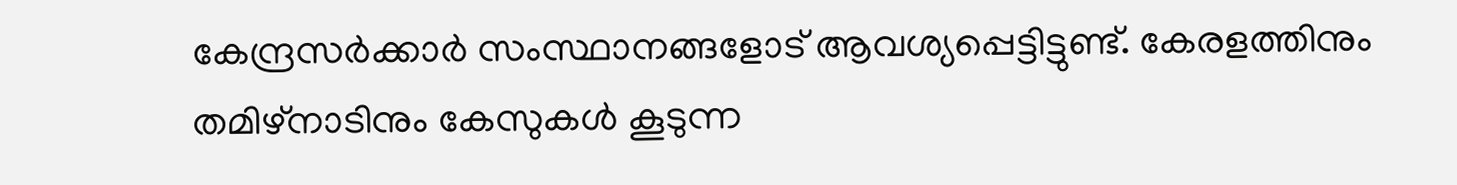കേന്ദ്രസർക്കാർ സംസ്ഥാനങ്ങളോട് ആവശ്യപ്പെട്ടിട്ടുണ്ട്. കേരളത്തിനും തമിഴ്നാടിനും കേസുകൾ കൂടുന്ന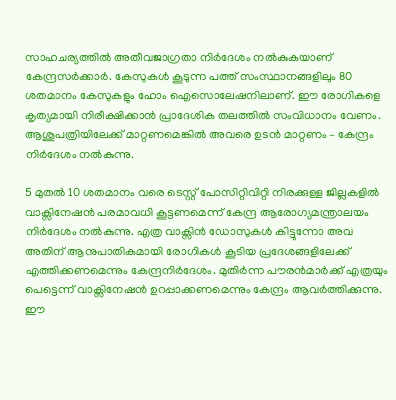സാഹചര്യത്തിൽ അതീവജാഗ്രതാ നിർദേശം നൽകുകയാണ് കേന്ദ്രസർക്കാർ. കേസുകൾ കൂടുന്ന പത്ത് സംസ്ഥാനങ്ങളിലും 80 ശതമാനം കേസുകളും ഹോം ഐസൊലേഷനിലാണ്. ഈ രോഗികളെ കൃത്യമായി നിരീക്ഷിക്കാൻ പ്രാദേശിക തലത്തിൽ സംവിധാനം വേണം. ആശുപത്രിയിലേക്ക് മാറ്റണമെങ്കിൽ അവരെ ഉടൻ മാറ്റണം – കേന്ദ്രം നിർദേശം നൽകുന്നു.

5 മുതൽ 10 ശതമാനം വരെ ടെസ്റ്റ് പോസിറ്റിവിറ്റി നിരക്കുള്ള ജില്ലകളിൽ വാക്സിനേഷൻ പരമാവധി കൂട്ടണമെന്ന് കേന്ദ്ര ആരോഗ്യമന്ത്രാലയം നിർദേശം നൽകുന്നു. എത്ര വാക്സിൻ ഡോസുകൾ കിട്ടുന്നോ അവ അതിന് ആനുപാതികമായി രോഗികൾ കൂടിയ പ്രദേശങ്ങളിലേക്ക് എത്തിക്കണമെന്നും കേന്ദ്രനിർദേശം. മുതിർന്ന പൗരൻമാർക്ക് എത്രയും പെട്ടെന്ന് വാക്സിനേഷൻ ഉറപ്പാക്കണമെന്നും കേന്ദ്രം ആവർത്തിക്കുന്നു. ഈ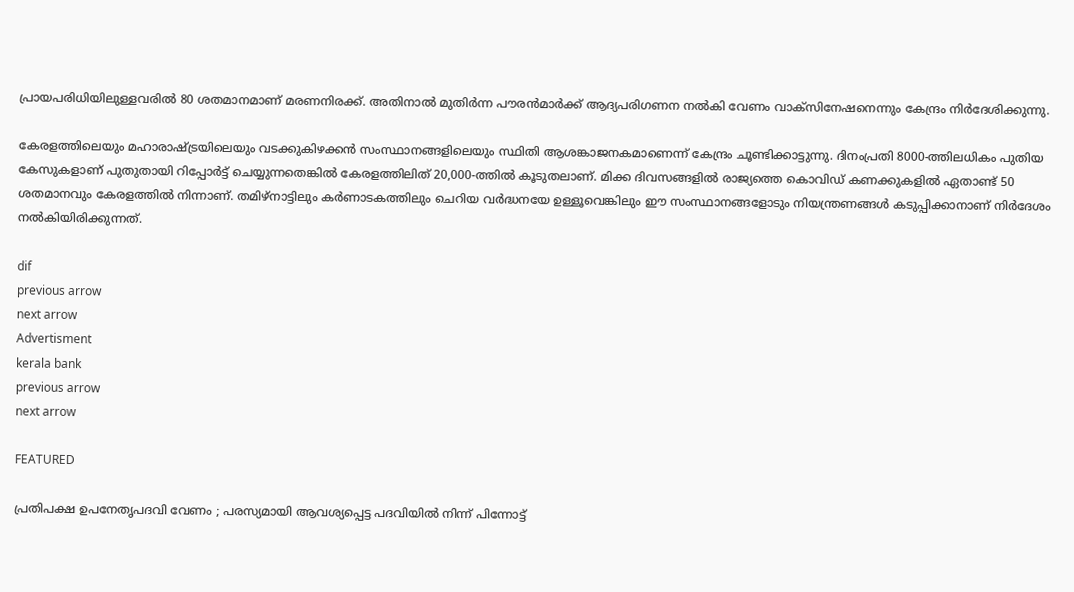പ്രായപരിധിയിലുള്ളവരിൽ 80 ശതമാനമാണ് മരണനിരക്ക്. അതിനാൽ മുതിർന്ന പൗരൻമാർക്ക് ആദ്യപരിഗണന നൽകി വേണം വാക്സിനേഷനെന്നും കേന്ദ്രം നിർദേശിക്കുന്നു.

കേരളത്തിലെയും മഹാരാഷ്ട്രയിലെയും വടക്കുകിഴക്കൻ സംസ്ഥാനങ്ങളിലെയും സ്ഥിതി ആശങ്കാജനകമാണെന്ന് കേന്ദ്രം ചൂണ്ടിക്കാട്ടുന്നു. ദിനംപ്രതി 8000-ത്തിലധികം പുതിയ കേസുകളാണ് പുതുതായി റിപ്പോർട്ട് ചെയ്യുന്നതെങ്കിൽ കേരളത്തിലിത് 20,000-ത്തിൽ കൂടുതലാണ്. മിക്ക ദിവസങ്ങളിൽ രാജ്യത്തെ കൊവിഡ് കണക്കുകളിൽ ഏതാണ്ട് 50 ശതമാനവും കേരളത്തിൽ നിന്നാണ്. തമിഴ്നാട്ടിലും കർണാടകത്തിലും ചെറിയ വർദ്ധനയേ ഉള്ളൂവെങ്കിലും ഈ സംസ്ഥാനങ്ങളോടും നിയന്ത്രണങ്ങൾ കടുപ്പിക്കാനാണ് നിർദേശം നൽകിയിരിക്കുന്നത്.

dif
previous arrow
next arrow
Advertisment
kerala bank
previous arrow
next arrow

FEATURED

പ്രതിപക്ഷ ഉപനേതൃപദവി വേണം ; പരസ്യമായി ആവശ്യപ്പെട്ട പദവിയിൽ നിന്ന് പിന്നോട്ട്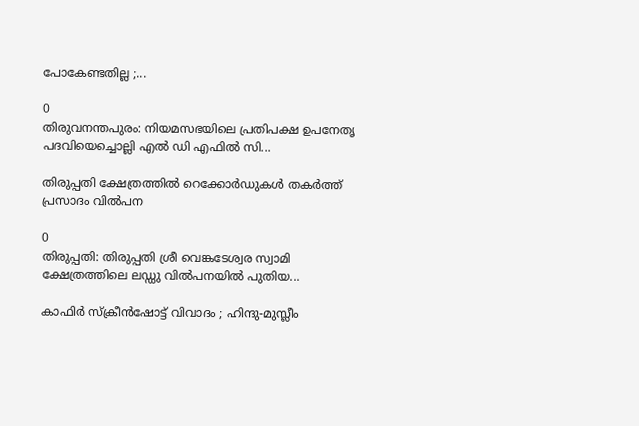പോകേണ്ടതില്ല ;...

0
തിരുവനന്തപുരം: നിയമസഭയിലെ പ്രതിപക്ഷ ഉപനേതൃ പദവിയെച്ചൊല്ലി എൽ ഡി എഫിൽ സി...

തിരുപ്പതി ക്ഷേത്രത്തിൽ റെക്കോ‍‍ർഡുകൾ തകർത്ത് പ്രസാദം വിൽപന

0
തിരുപ്പതി: തിരുപ്പതി ശ്രീ വെങ്കടേശ്വര സ്വാമി ക്ഷേത്രത്തിലെ ലഡ്ഡു വിൽപനയിൽ പുതിയ...

കാഫിർ സ്ക്രീൻഷോട്ട് വിവാദം ; ഹിന്ദു-മുസ്ലീം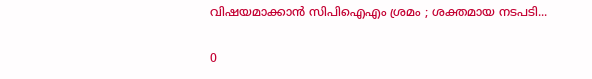വിഷയമാക്കാൻ സിപിഐഎം ശ്രമം ; ശക്തമായ നടപടി...

0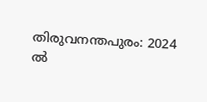തിരുവനന്തപുരം: 2024 ൽ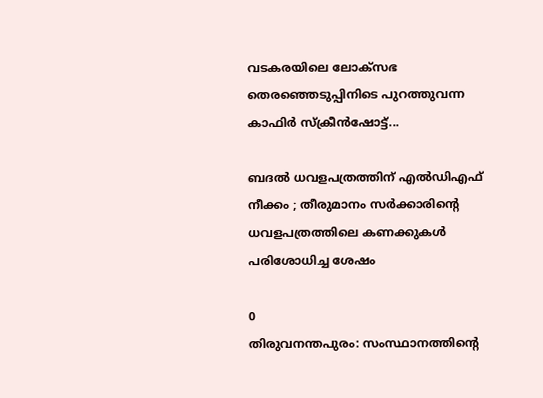വടകരയിലെ ലോക്സഭ തെരഞ്ഞെടുപ്പിനിടെ പുറത്തുവന്ന കാഫിർ സ്ക്രീൻഷോട്ട്...

ബദൽ ധവളപത്രത്തിന് എൽഡിഎഫ് നീക്കം ; തീരുമാനം സർക്കാരിന്‍റെ ധവളപത്രത്തിലെ കണക്കുകൾ പരിശോധിച്ച ശേഷം

0
തിരുവനന്തപുരം: സംസ്ഥാനത്തിന്‍റെ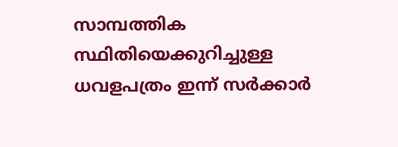സാമ്പത്തിക സ്ഥിതിയെക്കുറിച്ചുള്ള ധവളപത്രം ഇന്ന് സർക്കാർ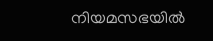നിയമസഭയിൽ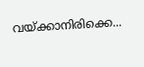വയ്ക്കാനിരിക്കെ...